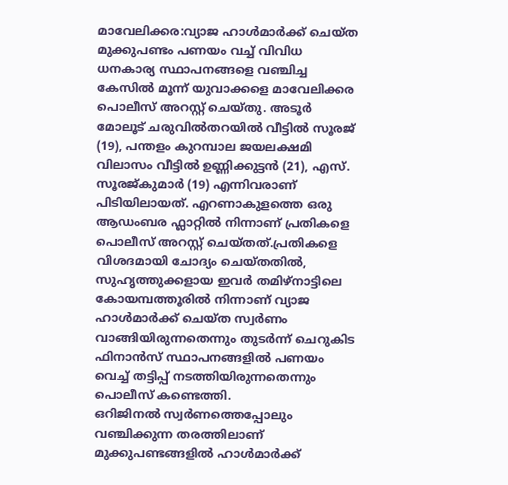മാവേലിക്കര:വ്യാജ ഹാൾമാർക്ക് ചെയ്ത മുക്കുപണ്ടം പണയം വച്ച് വിവിധ ധനകാര്യ സ്ഥാപനങ്ങളെ വഞ്ചിച്ച കേസിൽ മൂന്ന് യുവാക്കളെ മാവേലിക്കര പൊലീസ് അറസ്റ്റ് ചെയ്തു. അടൂർ മോലൂട് ചരുവിൽതറയിൽ വീട്ടിൽ സൂരജ് (19), പന്തളം കുറമ്പാല ജയലക്ഷമി വിലാസം വീട്ടിൽ ഉണ്ണിക്കുട്ടൻ (21), എസ്. സൂരജ്കുമാർ (19) എന്നിവരാണ് പിടിയിലായത്. എറണാകുളത്തെ ഒരു ആഡംബര ഫ്ലാറ്റിൽ നിന്നാണ് പ്രതികളെ പൊലീസ് അറസ്റ്റ് ചെയ്തത്.പ്രതികളെ വിശദമായി ചോദ്യം ചെയ്തതിൽ, സുഹൃത്തുക്കളായ ഇവർ തമിഴ്നാട്ടിലെ കോയമ്പത്തൂരിൽ നിന്നാണ് വ്യാജ ഹാൾമാർക്ക് ചെയ്ത സ്വർണം വാങ്ങിയിരുന്നതെന്നും തുടർന്ന് ചെറുകിട ഫിനാൻസ് സ്ഥാപനങ്ങളിൽ പണയം വെച്ച് തട്ടിപ്പ് നടത്തിയിരുന്നതെന്നും പൊലീസ് കണ്ടെത്തി.
ഒറിജിനൽ സ്വർണത്തെപ്പോലും വഞ്ചിക്കുന്ന തരത്തിലാണ് മുക്കുപണ്ടങ്ങളിൽ ഹാൾമാർക്ക്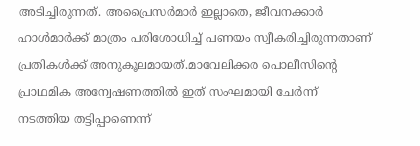അടിച്ചിരുന്നത്. അപ്രൈസർമാർ ഇല്ലാതെ, ജീവനക്കാർ ഹാൾമാർക്ക് മാത്രം പരിശോധിച്ച് പണയം സ്വീകരിച്ചിരുന്നതാണ് പ്രതികൾക്ക് അനുകൂലമായത്.മാവേലിക്കര പൊലീസിന്റെ പ്രാഥമിക അന്വേഷണത്തിൽ ഇത് സംഘമായി ചേർന്ന് നടത്തിയ തട്ടിപ്പാണെന്ന്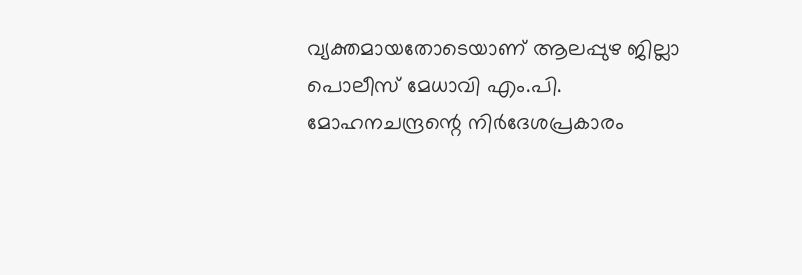വ്യക്തമായതോടെയാണ് ആലപ്പുഴ ജില്ലാ പൊലീസ് മേധാവി എം.പി. മോഹനചന്ദ്രന്റെ നിർദേശപ്രകാരം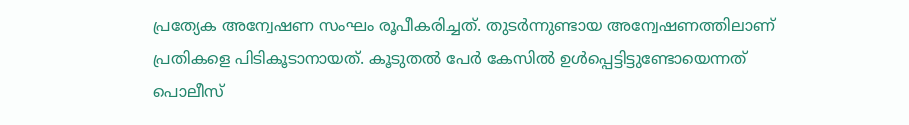പ്രത്യേക അന്വേഷണ സംഘം രൂപീകരിച്ചത്. തുടർന്നുണ്ടായ അന്വേഷണത്തിലാണ് പ്രതികളെ പിടികൂടാനായത്. കൂടുതൽ പേർ കേസിൽ ഉൾപ്പെട്ടിട്ടുണ്ടോയെന്നത് പൊലീസ്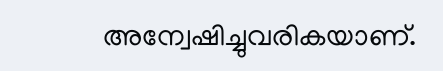അന്വേഷിച്ചുവരികയാണ്.